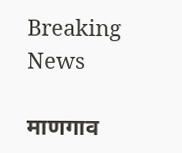Breaking News

माणगाव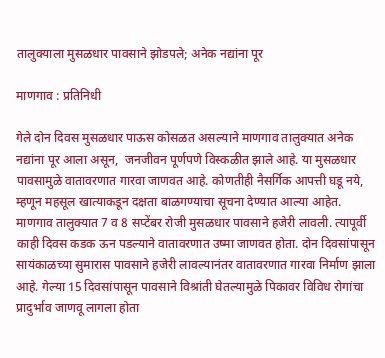तालुक्याला मुसळधार पावसाने झोडपले; अनेक नद्यांना पूर

माणगाव : प्रतिनिधी

गेले दोन दिवस मुसळधार पाऊस कोसळत असल्याने माणगाव तालुक्यात अनेक नद्यांना पूर आला असून,  जनजीवन पूर्णपणे विस्कळीत झाले आहे. या मुसळधार पावसामुळे वातावरणात गारवा जाणवत आहे. कोणतीही नैसर्गिक आपत्ती घडू नये, म्हणून महसूल खात्याकडून दक्षता बाळगण्याचा सूचना देण्यात आल्या आहेत. माणगाव तालुक्यात 7 व 8 सप्टेंबर रोजी मुसळधार पावसाने हजेरी लावली. त्यापूर्वी काही दिवस कडक ऊन पडल्याने वातावरणात उष्मा जाणवत होता. दोन दिवसांपासून सायंकाळच्या सुमारास पावसाने हजेरी लावल्यानंतर वातावरणात गारवा निर्माण झाला आहे. गेल्या 15 दिवसांपासून पावसाने विश्रांती घेतल्यामुळे पिकावर विविध रोगांचा प्रादुर्भाव जाणवू लागला होता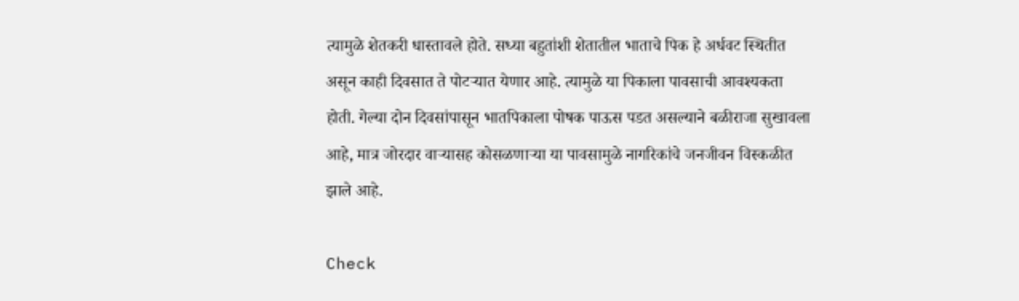त्यामुळे शेतकरी धास्तावले होते. सध्या बहुतांशी शेतातील भाताचे पिक हे अर्धवट स्थितीत असून काही दिवसात ते पोटर्‍यात येणार आहे. त्यामुळे या पिकाला पावसाची आवश्यकता होती. गेल्या दोन दिवसांपासून भातपिकाला पोषक पाऊस पडत असल्याने बळीराजा सुखावला आहे, मात्र जोरदार वार्‍यासह कोसळणार्‍या या पावसामुळे नागरिकांचे जनजीवन विस्कळीत झाले आहे.

Check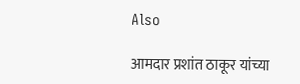Also

आमदार प्रशांत ठाकूर यांच्या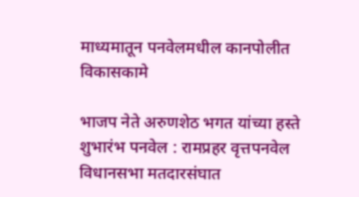माध्यमातून पनवेलमधील कानपोलीत विकासकामे

भाजप नेते अरुणशेठ भगत यांच्या हस्ते शुभारंभ पनवेल : रामप्रहर वृत्तपनवेल विधानसभा मतदारसंघात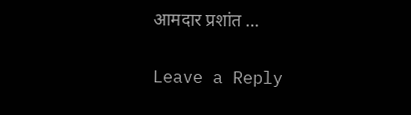आमदार प्रशांत …

Leave a Reply